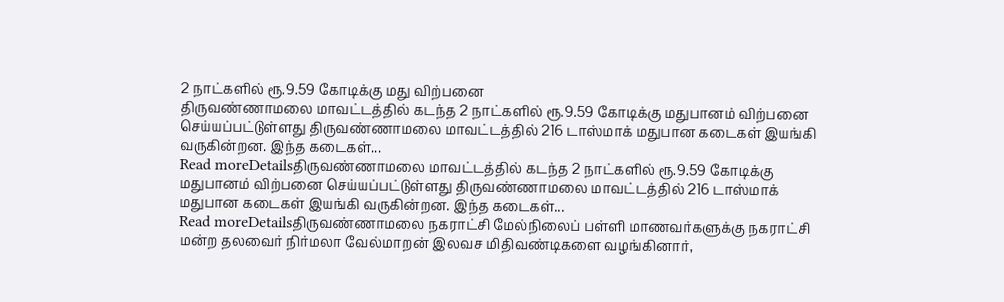2 நாட்களில் ரூ.9.59 கோடிக்கு மது விற்பனை
திருவண்ணாமலை மாவட்டத்தில் கடந்த 2 நாட்களில் ரூ.9.59 கோடிக்கு மதுபானம் விற்பனை செய்யப்பட்டுள்ளது திருவண்ணாமலை மாவட்டத்தில் 216 டாஸ்மாக் மதுபான கடைகள் இயங்கி வருகின்றன. இந்த கடைகள்...
Read moreDetailsதிருவண்ணாமலை மாவட்டத்தில் கடந்த 2 நாட்களில் ரூ.9.59 கோடிக்கு மதுபானம் விற்பனை செய்யப்பட்டுள்ளது திருவண்ணாமலை மாவட்டத்தில் 216 டாஸ்மாக் மதுபான கடைகள் இயங்கி வருகின்றன. இந்த கடைகள்...
Read moreDetailsதிருவண்ணாமலை நகராட்சி மேல்நிலைப் பள்ளி மாணவர்களுக்கு நகராட்சி மன்ற தலவைர் நிர்மலா வேல்மாறன் இலவச மிதிவண்டிகளை வழங்கினார்,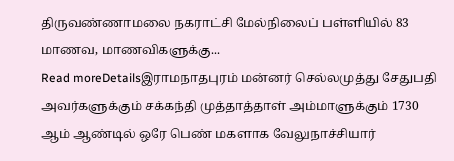திருவண்ணாமலை நகராட்சி மேல்நிலைப் பள்ளியில் 83 மாணவ, மாணவிகளுக்கு...
Read moreDetailsஇராமநாதபுரம் மன்னர் செல்லமுத்து சேதுபதி அவர்களுக்கும் சக்கந்தி முத்தாத்தாள் அம்மாளுக்கும் 1730 ஆம் ஆண்டில் ஒரே பெண் மகளாக வேலுநாச்சியார்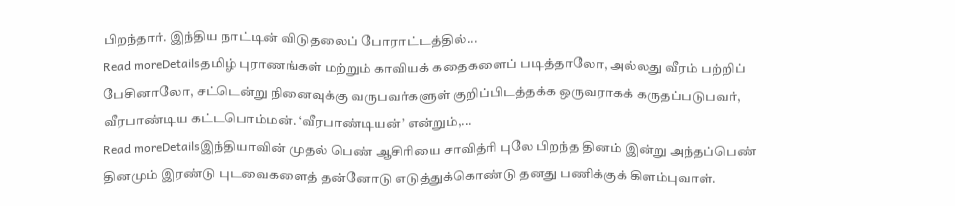பிறந்தார். இந்திய நாட்டின் விடுதலைப் போராட்டத்தில்...
Read moreDetailsதமிழ் புராணங்கள் மற்றும் காவியக் கதைகளைப் படித்தாலோ, அல்லது வீரம் பற்றிப் பேசினாலோ, சட்டென்று நினைவுக்கு வருபவர்களுள் குறிப்பிடத்தக்க ஒருவராகக் கருதப்படுபவர், வீரபாண்டிய கட்டபொம்மன். ‘வீரபாண்டியன்’ என்றும்,...
Read moreDetailsஇந்தியாவின் முதல் பெண் ஆசிரியை சாவித்ரி புலே பிறந்த தினம் இன்று அந்தப்பெண் தினமும் இரண்டு புடவைகளைத் தன்னோடு எடுத்துக்கொண்டு தனது பணிக்குக் கிளம்புவாள்.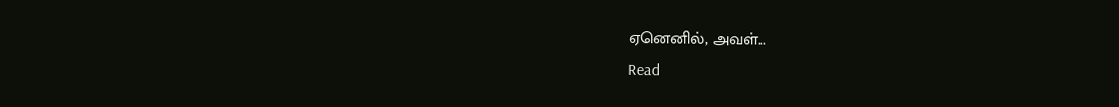ஏனெனில், அவள்...
Read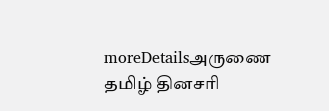moreDetailsஅருணை தமிழ் தினசரி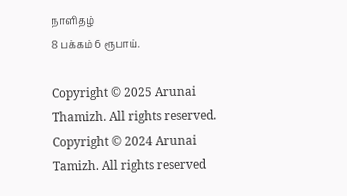நாளிதழ்
8 பக்கம் 6 ரூபாய்.

Copyright © 2025 Arunai Thamizh. All rights reserved.
Copyright © 2024 Arunai Tamizh. All rights reserved